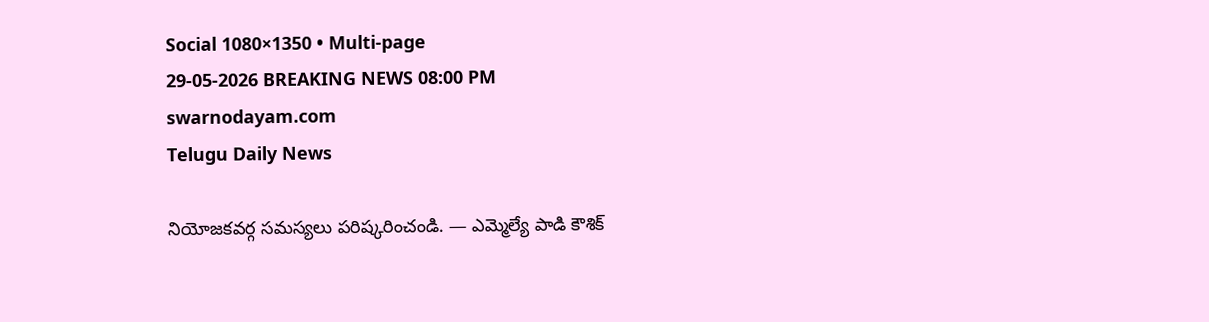Social 1080×1350 • Multi-page
29-05-2026 BREAKING NEWS 08:00 PM
swarnodayam.com
Telugu Daily News

నియోజకవర్గ సమస్యలు పరిష్కరించండి. — ఎమ్మెల్యే పాడి కౌశిక్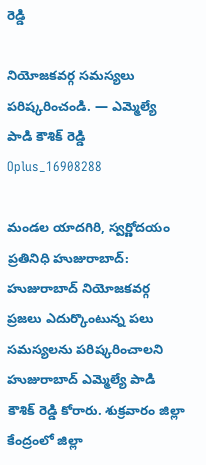రెడ్డి

నియోజకవర్గ సమస్యలు పరిష్కరించండి. — ఎమ్మెల్యే పాడి కౌశిక్ రెడ్డి
Oplus_16908288

మండల యాదగిరి, స్వర్ణోదయం ప్రతినిధి హుజురాబాద్: హుజురాబాద్ నియోజకవర్గ ప్రజలు ఎదుర్కొంటున్న పలు సమస్యలను పరిష్కరించాలని హుజురాబాద్ ఎమ్మెల్యే పాడి కౌశిక్ రెడ్డి కోరారు. శుక్రవారం జిల్లా కేంద్రంలో జిల్లా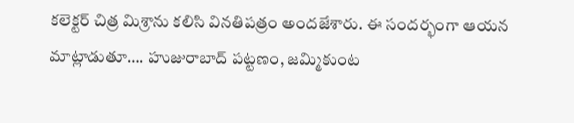కలెక్టర్‌ చిత్ర మిశ్రాను కలిసి వినతిపత్రం అందజేశారు. ఈ సందర్భంగా ఆయన మాట్లాడుతూ…. హుజురాబాద్ పట్టణం, జమ్మికుంట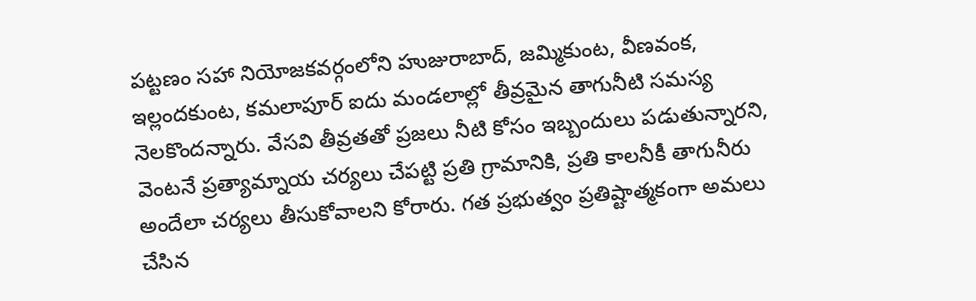పట్టణం సహా నియోజకవర్గంలోని హుజురాబాద్, జమ్మికుంట, వీణవంక, ఇల్లందకుంట, కమలాపూర్ ఐదు మండలాల్లో తీవ్రమైన తాగునీటి సమస్య నెలకొందన్నారు. వేసవి తీవ్రతతో ప్రజలు నీటి కోసం ఇబ్బందులు పడుతున్నారని, వెంటనే ప్రత్యామ్నాయ చర్యలు చేపట్టి ప్రతి గ్రామానికి, ప్రతి కాలనీకీ తాగునీరు అందేలా చర్యలు తీసుకోవాలని కోరారు. గత ప్రభుత్వం ప్రతిష్టాత్మకంగా అమలు చేసిన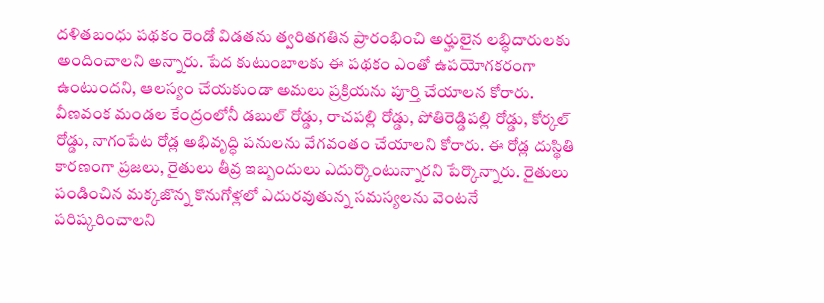దళితబంధు పథకం రెండో విడతను త్వరితగతిన ప్రారంభించి అర్హులైన లబ్ధిదారులకు అందించాలని అన్నారు. పేద కుటుంబాలకు ఈ పథకం ఎంతో ఉపయోగకరంగా ఉంటుందని, ఆలస్యం చేయకుండా అమలు ప్రక్రియను పూర్తి చేయాలన కోరారు.
వీణవంక మండల కేంద్రంలోనీ డబుల్ రోడ్డు, రాచపల్లి రోడ్డు, పోతిరెడ్డిపల్లి రోడ్డు, కోర్కల్ రోడ్డు, నాగంపేట రోడ్ల అభివృద్ధి పనులను వేగవంతం చేయాలని కోరారు. ఈ రోడ్ల దుస్థితి కారణంగా ప్రజలు, రైతులు తీవ్ర ఇబ్బందులు ఎదుర్కొంటున్నారని పేర్కొన్నారు. రైతులు పండించిన మక్కజొన్న కొనుగోళ్లలో ఎదురవుతున్న సమస్యలను వెంటనే పరిష్కరించాలని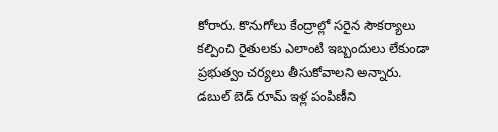కోరారు. కొనుగోలు కేంద్రాల్లో సరైన సౌకర్యాలు కల్పించి రైతులకు ఎలాంటి ఇబ్బందులు లేకుండా ప్రభుత్వం చర్యలు తీసుకోవాలని అన్నారు. డబుల్ బెడ్ రూమ్ ఇళ్ల పంపిణీని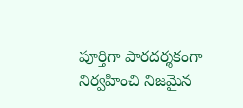పూర్తిగా పారదర్శకంగా నిర్వహించి నిజమైన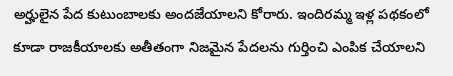అర్హులైన పేద కుటుంబాలకు అందజేయాలని కోరారు. ఇందిరమ్మ ఇళ్ల పథకంలో కూడా రాజకీయాలకు అతీతంగా నిజమైన పేదలను గుర్తించి ఎంపిక చేయాలని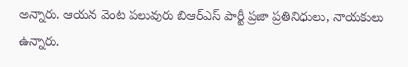అన్నారు. ఆయన వెంట పలువురు బిఆర్ఎస్ పార్టీ ప్రజా ప్రతినిధులు, నాయకులు ఉన్నారు.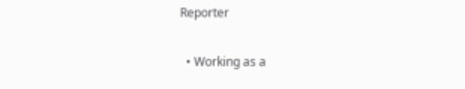Reporter

  • Working as a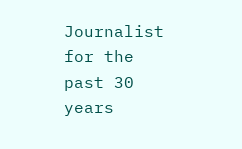Journalist for the past 30 years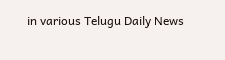in various Telugu Daily News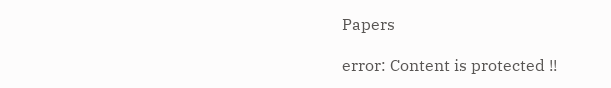Papers

error: Content is protected !!